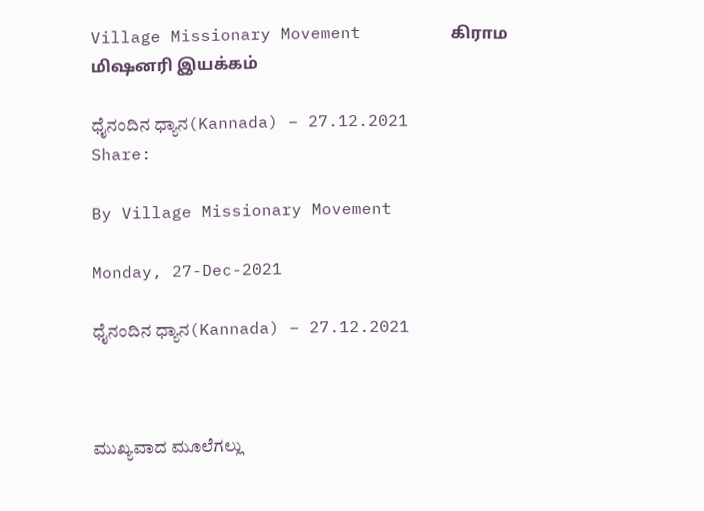Village Missionary Movement         கிராம மிஷனரி இயக்கம்

ಧೈನಂದಿನ ಧ್ಯಾನ(Kannada) – 27.12.2021
Share:

By Village Missionary Movement

Monday, 27-Dec-2021

ಧೈನಂದಿನ ಧ್ಯಾನ(Kannada) – 27.12.2021



ಮುಖ್ಯವಾದ ಮೂಲೆಗಲ್ಲು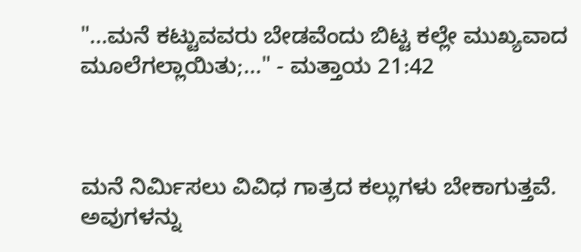"...ಮನೆ ಕಟ್ಟುವವರು ಬೇಡವೆಂದು ಬಿಟ್ಟ ಕಲ್ಲೇ ಮುಖ್ಯವಾದ ಮೂಲೆಗಲ್ಲಾಯಿತು;..." - ಮತ್ತಾಯ 21:42



ಮನೆ ನಿರ್ಮಿಸಲು ವಿವಿಧ ಗಾತ್ರದ ಕಲ್ಲುಗಳು ಬೇಕಾಗುತ್ತವೆ. ಅವುಗಳನ್ನು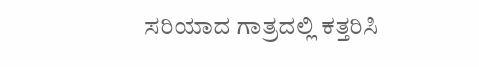ಸರಿಯಾದ ಗಾತ್ರದಲ್ಲಿ ಕತ್ತರಿಸಿ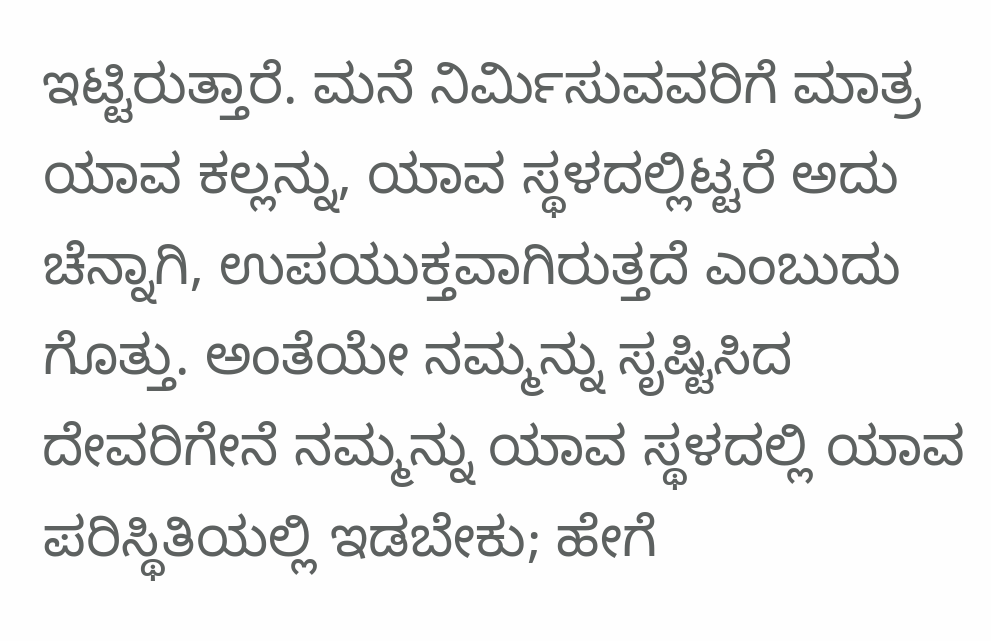ಇಟ್ಟಿರುತ್ತಾರೆ. ಮನೆ ನಿರ್ಮಿಸುವವರಿಗೆ ಮಾತ್ರ ಯಾವ ಕಲ್ಲನ್ನು, ಯಾವ ಸ್ಥಳದಲ್ಲಿಟ್ಟರೆ ಅದು ಚೆನ್ನಾಗಿ, ಉಪಯುಕ್ತವಾಗಿರುತ್ತದೆ ಎಂಬುದು ಗೊತ್ತು. ಅಂತೆಯೇ ನಮ್ಮನ್ನು ಸೃಷ್ಟಿಸಿದ ದೇವರಿಗೇನೆ ನಮ್ಮನ್ನು ಯಾವ ಸ್ಥಳದಲ್ಲಿ ಯಾವ ಪರಿಸ್ಥಿತಿಯಲ್ಲಿ ಇಡಬೇಕು; ಹೇಗೆ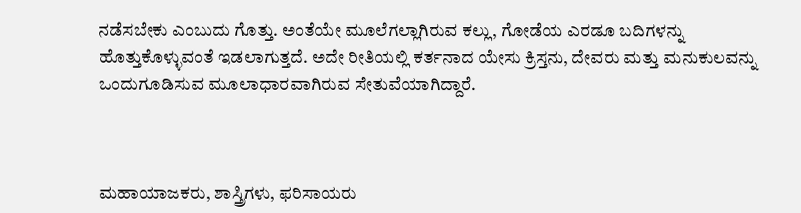ನಡೆಸಬೇಕು ಎಂಬುದು ಗೊತ್ತು. ಅಂತೆಯೇ ಮೂಲೆಗಲ್ಲಾಗಿರುವ ಕಲ್ಲು, ಗೋಡೆಯ ಎರಡೂ ಬದಿಗಳನ್ನು ಹೊತ್ತುಕೊಳ್ಳುವಂತೆ ಇಡಲಾಗುತ್ತದೆ. ಅದೇ ರೀತಿಯಲ್ಲಿ ಕರ್ತನಾದ ಯೇಸು ಕ್ರಿಸ್ತನು, ದೇವರು ಮತ್ತು ಮನುಕುಲವನ್ನು ಒಂದುಗೂಡಿಸುವ ಮೂಲಾಧಾರವಾಗಿರುವ ಸೇತುವೆಯಾಗಿದ್ದಾರೆ.



ಮಹಾಯಾಜಕರು, ಶಾಸ್ತ್ರಿಗಳು, ಫರಿಸಾಯರು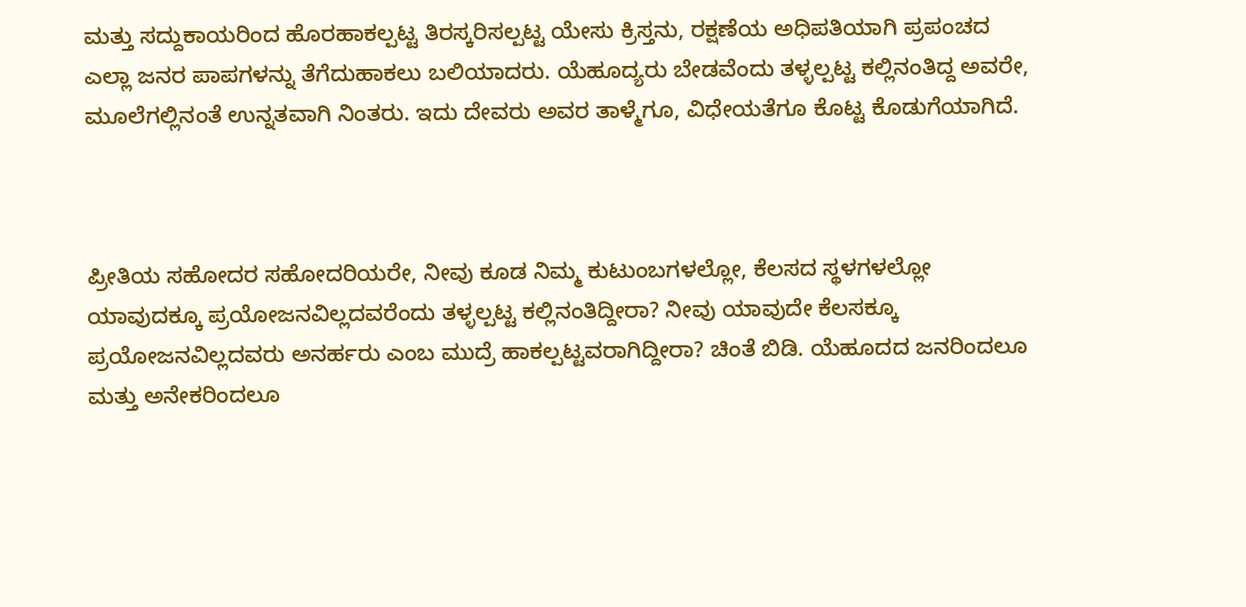ಮತ್ತು ಸದ್ದುಕಾಯರಿಂದ ಹೊರಹಾಕಲ್ಪಟ್ಟ ತಿರಸ್ಕರಿಸಲ್ಪಟ್ಟ ಯೇಸು ಕ್ರಿಸ್ತನು, ರಕ್ಷಣೆಯ ಅಧಿಪತಿಯಾಗಿ ಪ್ರಪಂಚದ ಎಲ್ಲಾ ಜನರ ಪಾಪಗಳನ್ನು ತೆಗೆದುಹಾಕಲು ಬಲಿಯಾದರು. ಯೆಹೂದ್ಯರು ಬೇಡವೆಂದು ತಳ್ಳಲ್ಪಟ್ಟ ಕಲ್ಲಿನಂತಿದ್ದ ಅವರೇ, ಮೂಲೆಗಲ್ಲಿನಂತೆ ಉನ್ನತವಾಗಿ ನಿಂತರು. ಇದು ದೇವರು ಅವರ ತಾಳ್ಮೆಗೂ, ವಿಧೇಯತೆಗೂ ಕೊಟ್ಟ ಕೊಡುಗೆಯಾಗಿದೆ.



ಪ್ರೀತಿಯ ಸಹೋದರ ಸಹೋದರಿಯರೇ, ನೀವು ಕೂಡ ನಿಮ್ಮ ಕುಟುಂಬಗಳಲ್ಲೋ, ಕೆಲಸದ ಸ್ಥಳಗಳಲ್ಲೋ ಯಾವುದಕ್ಕೂ ಪ್ರಯೋಜನವಿಲ್ಲದವರೆಂದು ತಳ್ಳಲ್ಪಟ್ಟ ಕಲ್ಲಿನಂತಿದ್ದೀರಾ? ನೀವು ಯಾವುದೇ ಕೆಲಸಕ್ಕೂ ಪ್ರಯೋಜನವಿಲ್ಲದವರು ಅನರ್ಹರು ಎಂಬ ಮುದ್ರೆ ಹಾಕಲ್ಪಟ್ಟವರಾಗಿದ್ದೀರಾ? ಚಿಂತೆ ಬಿಡಿ. ಯೆಹೂದದ ಜನರಿಂದಲೂ ಮತ್ತು ಅನೇಕರಿಂದಲೂ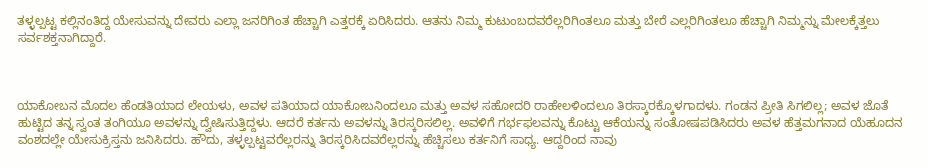ತಳ್ಳಲ್ಪಟ್ಟ ಕಲ್ಲಿನಂತಿದ್ದ ಯೇಸುವನ್ನು ದೇವರು ಎಲ್ಲಾ ಜನರಿಗಿಂತ ಹೆಚ್ಚಾಗಿ ಎತ್ತರಕ್ಕೆ ಏರಿಸಿದರು. ಆತನು ನಿಮ್ಮ ಕುಟುಂಬದವರೆಲ್ಲರಿಗಿಂತಲೂ ಮತ್ತು ಬೇರೆ ಎಲ್ಲರಿಗಿಂತಲೂ ಹೆಚ್ಚಾಗಿ ನಿಮ್ಮನ್ನು ಮೇಲಕ್ಕೆತ್ತಲು ಸರ್ವಶಕ್ತನಾಗಿದ್ದಾರೆ.



ಯಾಕೋಬನ ಮೊದಲ ಹೆಂಡತಿಯಾದ ಲೇಯಳು, ಅವಳ ಪತಿಯಾದ ಯಾಕೋಬನಿಂದಲೂ ಮತ್ತು ಅವಳ ಸಹೋದರಿ ರಾಹೇಲಳಿಂದಲೂ ತಿರಸ್ಕಾರಕ್ಕೊಳಗಾದಳು. ಗಂಡನ ಪ್ರೀತಿ ಸಿಗಲಿಲ್ಲ; ಅವಳ ಜೊತೆ ಹುಟ್ಟಿದ ತನ್ನ ಸ್ವಂತ ತಂಗಿಯೂ ಅವಳನ್ನು ದ್ವೇಷಿಸುತ್ತಿದ್ದಳು. ಆದರೆ ಕರ್ತನು ಅವಳನ್ನು ತಿರಸ್ಕರಿಸಲಿಲ್ಲ. ಅವಳಿಗೆ ಗರ್ಭಫಲವನ್ನು ಕೊಟ್ಟು ಆಕೆಯನ್ನು ಸಂತೋಷಪಡಿಸಿದರು ಅವಳ ಹೆತ್ತಮಗನಾದ ಯೆಹೂದನ ವಂಶದಲ್ಲೇ ಯೇಸುಕ್ರಿಸ್ತನು ಜನಿಸಿದರು. ಹೌದು, ತಳ್ಳಲ್ಪಟ್ಟವರೆಲ್ಲರನ್ನು ತಿರಸ್ಕರಿಸಿದವರೆಲ್ಲರನ್ನು ಹೆಚ್ಚಿಸಲು ಕರ್ತನಿಗೆ ಸಾಧ್ಯ. ಆದ್ದರಿಂದ ನಾವು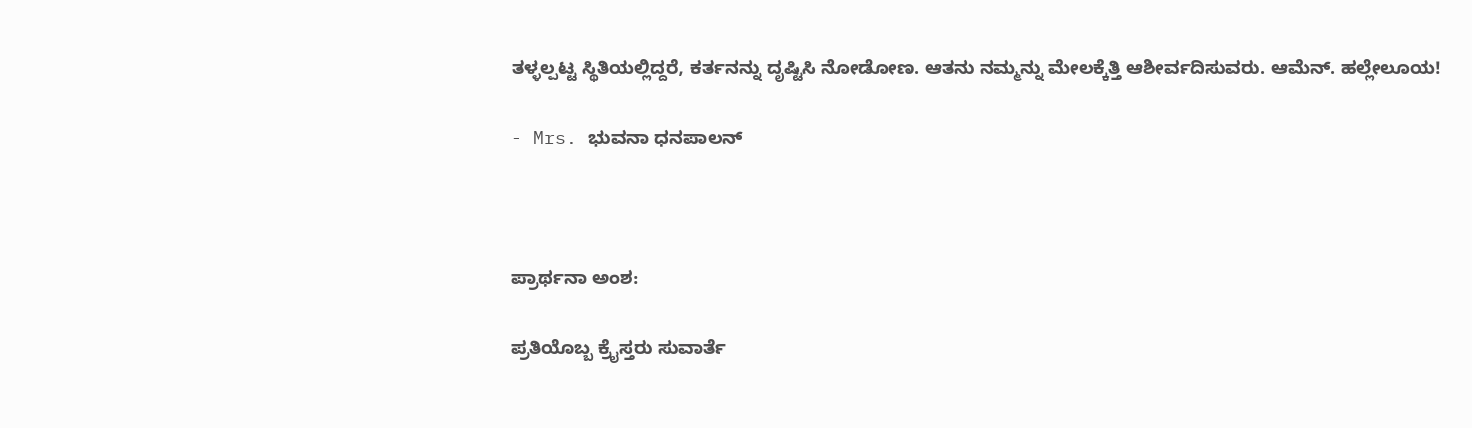ತಳ್ಳಲ್ಪಟ್ಟ ಸ್ಥಿತಿಯಲ್ಲಿದ್ದರೆ, ಕರ್ತನನ್ನು ದೃಷ್ಟಿಸಿ ನೋಡೋಣ. ಆತನು ನಮ್ಮನ್ನು ಮೇಲಕ್ಕೆತ್ತಿ ಆಶೀರ್ವದಿಸುವರು. ಆಮೆನ್. ಹಲ್ಲೇಲೂಯ!

- Mrs. ಭುವನಾ ಧನಪಾಲನ್



ಪ್ರಾರ್ಥನಾ ಅಂಶ:

ಪ್ರತಿಯೊಬ್ಬ ಕ್ರೈಸ್ತರು ಸುವಾರ್ತೆ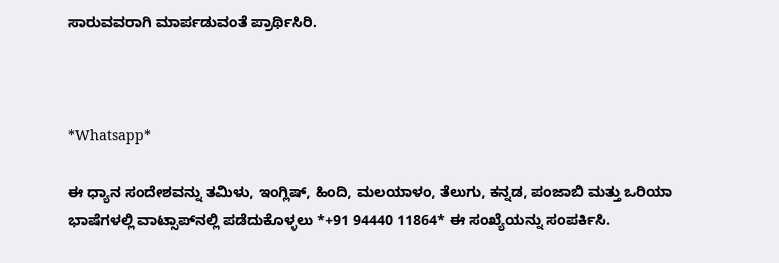ಸಾರುವವರಾಗಿ ಮಾರ್ಪಡುವಂತೆ ಪ್ರಾರ್ಥಿಸಿರಿ.



*Whatsapp*

ಈ ಧ್ಯಾನ ಸಂದೇಶವನ್ನು ತಮಿಳು, ಇಂಗ್ಲಿಷ್, ಹಿಂದಿ, ಮಲಯಾಳಂ, ತೆಲುಗು, ಕನ್ನಡ, ಪಂಜಾಬಿ ಮತ್ತು ಒರಿಯಾ ಭಾಷೆಗಳಲ್ಲಿ ವಾಟ್ಸಾಪ್‌ನಲ್ಲಿ ಪಡೆದುಕೊಳ್ಳಲು *+91 94440 11864* ಈ ಸಂಖ್ಯೆಯನ್ನು ಸಂಪರ್ಕಿಸಿ.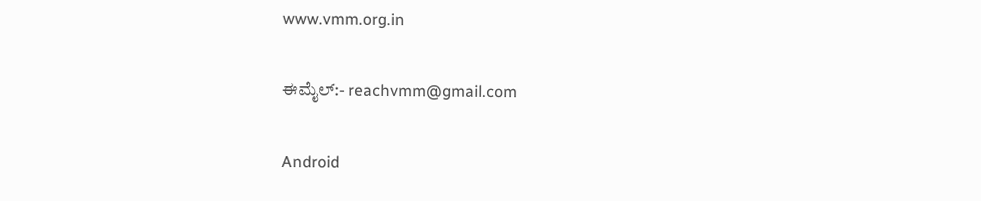www.vmm.org.in

ಈಮೈಲ್:- reachvmm@gmail.com

Android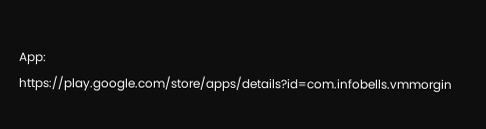App: https://play.google.com/store/apps/details?id=com.infobells.vmmorgin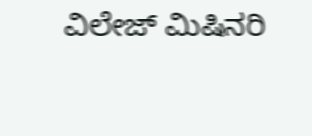ವಿಲೇಜ್ ಮಿಷಿನರಿ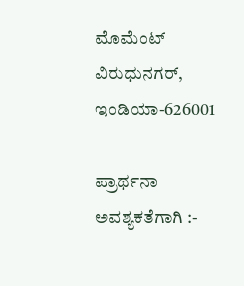ಮೊಮೆಂಟ್ ವಿರುಧುನಗರ್, ಇಂಡಿಯಾ-626001

ಪ್ರಾರ್ಥನಾ ಅವಶ್ಯಕತೆಗಾಗಿ :-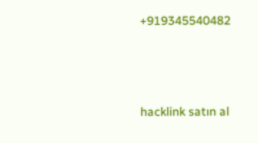+919345540482



hacklink satın al